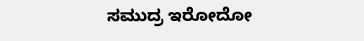ಸಮುದ್ರ ಇರೋದೋ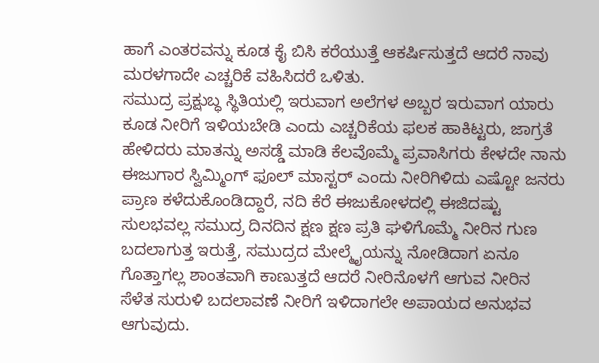ಹಾಗೆ ಎಂತರವನ್ನು ಕೂಡ ಕೈ ಬಿಸಿ ಕರೆಯುತ್ತೆ ಆಕರ್ಷಿಸುತ್ತದೆ ಆದರೆ ನಾವು ಮರಳಗಾದೇ ಎಚ್ಚರಿಕೆ ವಹಿಸಿದರೆ ಒಳಿತು.
ಸಮುದ್ರ ಪ್ರಕ್ಷುಬ್ಧ ಸ್ಥಿತಿಯಲ್ಲಿ ಇರುವಾಗ ಅಲೆಗಳ ಅಬ್ಬರ ಇರುವಾಗ ಯಾರು ಕೂಡ ನೀರಿಗೆ ಇಳಿಯಬೇಡಿ ಎಂದು ಎಚ್ಚರಿಕೆಯ ಫಲಕ ಹಾಕಿಟ್ಟರು, ಜಾಗ್ರತೆ ಹೇಳಿದರು ಮಾತನ್ನು ಅಸಡ್ಡೆ ಮಾಡಿ ಕೆಲವೊಮ್ಮೆ ಪ್ರವಾಸಿಗರು ಕೇಳದೇ ನಾನು ಈಜುಗಾರ ಸ್ವಿಮ್ಮಿಂಗ್ ಫೂಲ್ ಮಾಸ್ಟರ್ ಎಂದು ನೀರಿಗಿಳಿದು ಎಷ್ಟೋ ಜನರು ಪ್ರಾಣ ಕಳೆದುಕೊಂಡಿದ್ದಾರೆ, ನದಿ ಕೆರೆ ಈಜುಕೋಳದಲ್ಲಿ ಈಜಿದಷ್ಟು ಸುಲಭವಲ್ಲ ಸಮುದ್ರ ದಿನದಿನ ಕ್ಷಣ ಕ್ಷಣ ಪ್ರತಿ ಘಳಿಗೊಮ್ಮೆ ನೀರಿನ ಗುಣ ಬದಲಾಗುತ್ತ ಇರುತ್ತೆ, ಸಮುದ್ರದ ಮೇಲ್ಮೈಯನ್ನು ನೋಡಿದಾಗ ಏನೂ ಗೊತ್ತಾಗಲ್ಲ ಶಾಂತವಾಗಿ ಕಾಣುತ್ತದೆ ಆದರೆ ನೀರಿನೊಳಗೆ ಆಗುವ ನೀರಿನ ಸೆಳೆತ ಸುರುಳಿ ಬದಲಾವಣೆ ನೀರಿಗೆ ಇಳಿದಾಗಲೇ ಅಪಾಯದ ಅನುಭವ ಆಗುವುದು.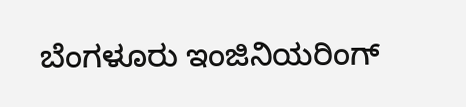ಬೆಂಗಳೂರು ಇಂಜಿನಿಯರಿಂಗ್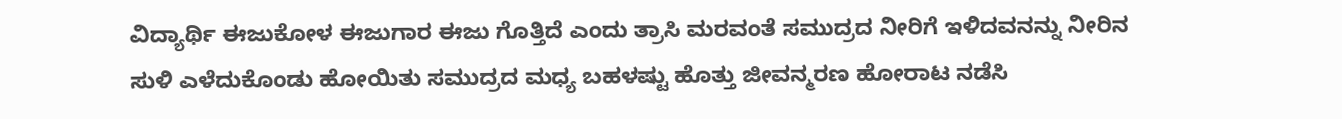ವಿದ್ಯಾರ್ಥಿ ಈಜುಕೋಳ ಈಜುಗಾರ ಈಜು ಗೊತ್ತಿದೆ ಎಂದು ತ್ರಾಸಿ ಮರವಂತೆ ಸಮುದ್ರದ ನೀರಿಗೆ ಇಳಿದವನನ್ನು ನೀರಿನ ಸುಳಿ ಎಳೆದುಕೊಂಡು ಹೋಯಿತು ಸಮುದ್ರದ ಮಧ್ಯ ಬಹಳಷ್ಟು ಹೊತ್ತು ಜೀವನ್ಮರಣ ಹೋರಾಟ ನಡೆಸಿ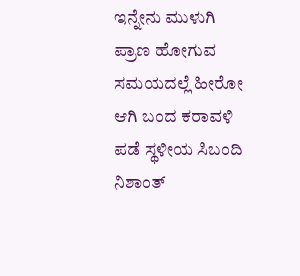ಇನ್ನೇನು ಮುಳುಗಿ ಪ್ರಾಣ ಹೋಗುವ ಸಮಯದಲ್ಲೆ ಹೀರೋ ಆಗಿ ಬಂದ ಕರಾವಳಿ ಪಡೆ ಸ್ಥಳೀಯ ಸಿಬಂದಿ ನಿಶಾಂತ್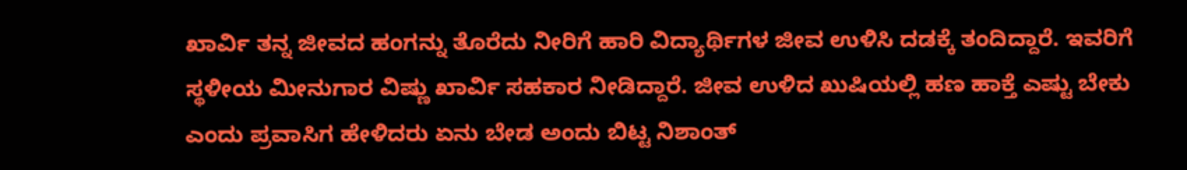ಖಾರ್ವಿ ತನ್ನ ಜೀವದ ಹಂಗನ್ನು ತೊರೆದು ನೀರಿಗೆ ಹಾರಿ ವಿದ್ಯಾರ್ಥಿಗಳ ಜೀವ ಉಳಿಸಿ ದಡಕ್ಕೆ ತಂದಿದ್ದಾರೆ. ಇವರಿಗೆ ಸ್ಥಳೀಯ ಮೀನುಗಾರ ವಿಷ್ಣು ಖಾರ್ವಿ ಸಹಕಾರ ನೀಡಿದ್ದಾರೆ. ಜೀವ ಉಳಿದ ಖುಷಿಯಲ್ಲಿ ಹಣ ಹಾಕ್ತೆ ಎಷ್ಟು ಬೇಕು ಎಂದು ಪ್ರವಾಸಿಗ ಹೇಳಿದರು ಏನು ಬೇಡ ಅಂದು ಬಿಟ್ಟ ನಿಶಾಂತ್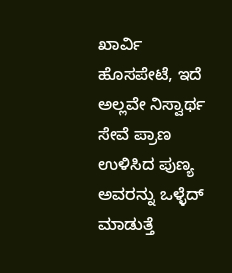ಖಾರ್ವಿ ಹೊಸಪೇಟೆ, ಇದೆ ಅಲ್ಲವೇ ನಿಸ್ವಾರ್ಥ ಸೇವೆ ಪ್ರಾಣ ಉಳಿಸಿದ ಪುಣ್ಯ ಅವರನ್ನು ಒಳ್ಳೆದ್ ಮಾಡುತ್ತೆ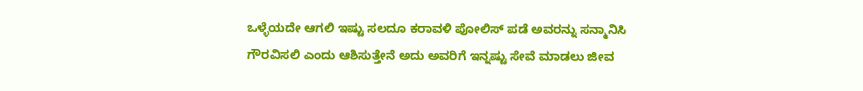ಒಳ್ಳೆಯದೇ ಆಗಲಿ ಇಷ್ಟು ಸಲದೂ ಕರಾವಳಿ ಪೋಲಿಸ್ ಪಡೆ ಅವರನ್ನು ಸನ್ಮಾನಿಸಿ ಗೌರವಿಸಲಿ ಎಂದು ಆಶಿಸುತ್ತೇನೆ ಅದು ಅವರಿಗೆ ಇನ್ನಷ್ಟು ಸೇವೆ ಮಾಡಲು ಜೀವ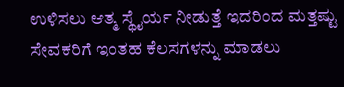ಉಳಿಸಲು ಆತ್ಮ ಸ್ಥೈರ್ಯ ನೀಡುತ್ತೆ ಇದರಿಂದ ಮತ್ತಷ್ಟು ಸೇವಕರಿಗೆ ಇಂತಹ ಕೆಲಸಗಳನ್ನು ಮಾಡಲು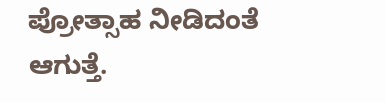ಪ್ರೋತ್ಸಾಹ ನೀಡಿದಂತೆ ಆಗುತ್ತೆ.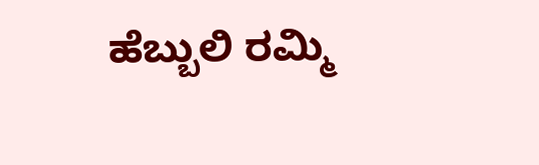ಹೆಬ್ಬುಲಿ ರಮ್ಮಿ